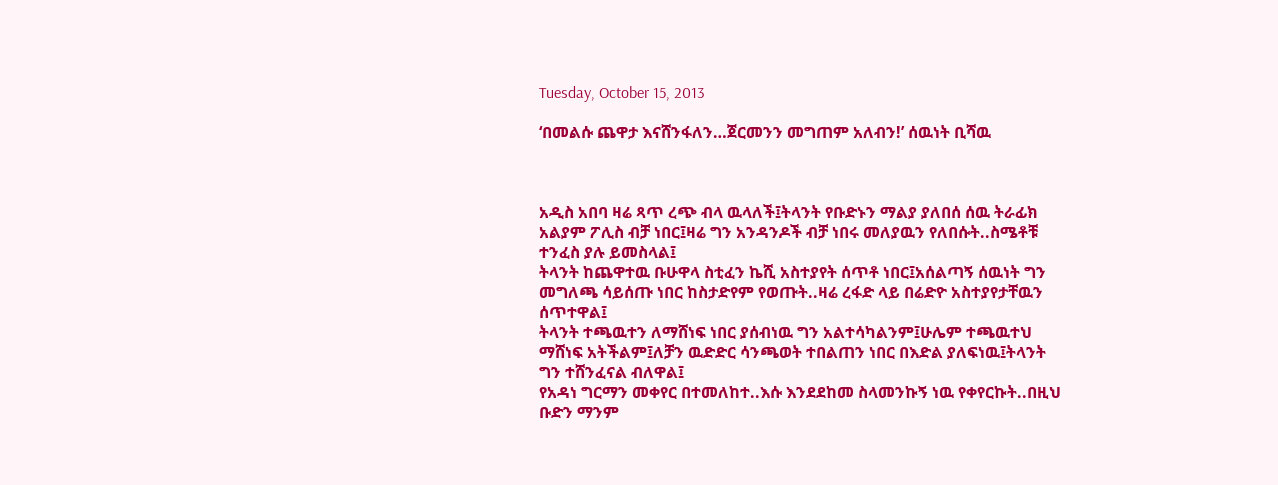Tuesday, October 15, 2013

‘በመልሱ ጨዋታ እናሸንፋለን…ጀርመንን መግጠም አለብን!’ ሰዉነት ቢሻዉ



አዲስ አበባ ዛሬ ጻጥ ረጭ ብላ ዉላለች፤ትላንት የቡድኑን ማልያ ያለበሰ ሰዉ ትራፊክ አልያም ፖሊስ ብቻ ነበር፤ዛሬ ግን አንዳንዶች ብቻ ነበሩ መለያዉን የለበሱት..ስሜቶቹ ተንፈስ ያሉ ይመስላል፤
ትላንት ከጨዋተዉ ቡሁዋላ ስቲፈን ኬሺ አስተያየት ሰጥቶ ነበር፤አሰልጣኝ ሰዉነት ግን መግለጫ ሳይሰጡ ነበር ከስታድየም የወጡት..ዛሬ ረፋድ ላይ በሬድዮ አስተያየታቸዉን ሰጥተዋል፤
ትላንት ተጫዉተን ለማሸነፍ ነበር ያሰብነዉ ግን አልተሳካልንም፤ሁሌም ተጫዉተህ ማሸነፍ አትችልም፤ለቻን ዉድድር ሳንጫወት ተበልጠን ነበር በእድል ያለፍነዉ፤ትላንት ግን ተሸንፈናል ብለዋል፤
የአዳነ ግርማን መቀየር በተመለከተ..እሱ እንደደከመ ስላመንኩኝ ነዉ የቀየርኩት..በዚህ ቡድን ማንም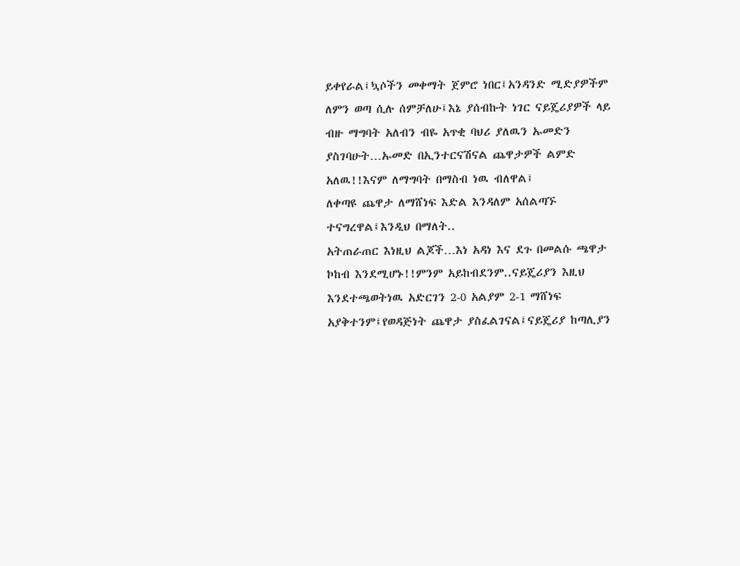ይቀየራል፤ኳሶችን መቀማት ጀምሮ ነበር፤አንዳንድ ሚድያዎችም ለምን ወጣ ሲሉ ሰምቻለሁ፤እኔ ያሰብኩት ነገር ናይጄሪያዎች ላይ ብዙ ማግባት አለብን ብዬ አጥቂ ባህሪ ያለዉን ኡመድን ያስገባሁት…ኡመድ በኢንተርናሽናል ጨዋታዎች ልምድ አለዉ!!እናም ለማግባት በማስብ ነዉ ብለዋል፤
ለቀጣዩ ጨዋታ ለማሸነፍ እድል እንዳለም አሰልጣኙ ተናግረዋል፤እንዲህ በማለት..
አትጠራጠር እነዚህ ልጆች…እነ አዳነ እና ደጉ በመልሱ ጫዋታ ኮከብ እንደሚሆኑ!!ምንም አይከብደንም..ናይጄሪያን እዚህ እንደተጫወትነዉ አድርገን 2-0 አልያም 2-1 ማሸነፍ አያቅተንም፤የወዳጅነት ጨዋታ ያስፈልገናል፤ናይጄሪያ ከጣሊያን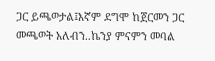ጋር ይጫወታል፤እኛም ደግሞ ከጀርመን ጋር መጫወት አለብን..ኬንያ ምናምን መባል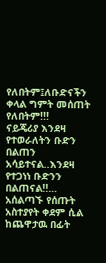የለበትም፤ለቡድናችን ቀላል ግምት መሰጠት የለበትም!!!
ናይጄሪያ እንደዛ የተወራለትን ቡድን በልጠን አሳይተናል..እንደዛ የተጋነነ ቡድንን በልጠናል!!…
አሰልጣኙ የሰጡት አስተያየት ቀደም ሲል ከጨዋታዉ በፊት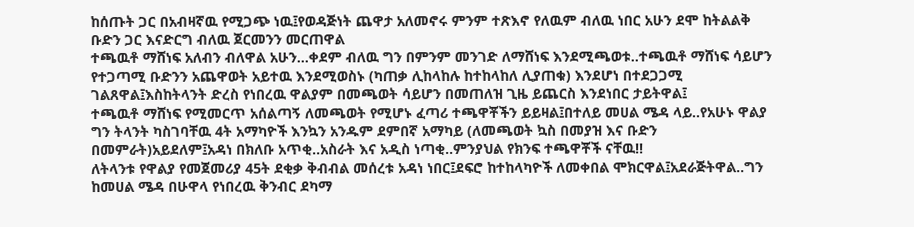ከሰጡት ጋር በአብዛኛዉ የሚጋጭ ነዉ፤የወዳጅነት ጨዋታ አለመኖሩ ምንም ተጽእኖ የለዉም ብለዉ ነበር አሁን ደሞ ከትልልቅ ቡድን ጋር እናድርግ ብለዉ ጀርመንን መርጠዋል
ተጫዉቶ ማሸነፍ አለብን ብለዋል አሁን…ቀደም ብለዉ ግን በምንም መንገድ ለማሸነፍ እንደሚጫወቱ..ተጫዉቶ ማሸነፍ ሳይሆን የተጋጣሚ ቡድንን አጨዋወት አይተዉ እንደሚወስኑ (ካጠቃ ሊከላከሉ ከተከላከለ ሊያጠቁ) እንደሆነ በተደጋጋሚ ገልጸዋል፤እስከትላንት ድረስ የነበረዉ ዋልያም በመጫወት ሳይሆን በመጠለዝ ጊዜ ይጨርስ እንደነበር ታይትዋል፤
ተጫዉቶ ማሸነፍ የሚመርጥ አሰልጣኝ ለመጫወት የሚሆኑ ፈጣሪ ተጫዋቾችን ይይዛል፤በተለይ መሀል ሜዳ ላይ..የአሁኑ ዋልያ ግን ትላንት ካስገባቸዉ 4ት አማካዮች እንኳን አንዱም ደምበኛ አማካይ (ለመጫወት ኳስ በመያዝ እና ቡድን በመምራት)አይደለም፤አዳነ በክለቡ አጥቂ..አስራት እና አዲስ ነጣቂ..ምንያህል የክንፍ ተጫዋቾች ናቸዉ!!
ለትላንቱ የዋልያ የመጀመሪያ 45ት ደቂቃ ቅብብል መሰረቱ አዳነ ነበር፤ደፍሮ ከተከላካዮች ለመቀበል ሞክርዋል፤አደራጅትዋል..ግን ከመሀል ሜዳ በሁዋላ የነበረዉ ቅንብር ደካማ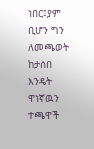ነበር፤ያም ቢሆን ግን ለመጫወት ከታሰበ እንዴት ዋነኛዉን ተጫዋች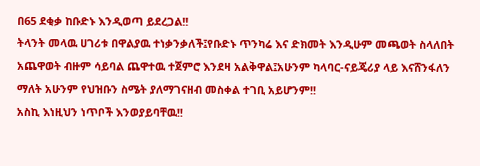በ65 ደቂቃ ከቡድኑ እንዲወጣ ይደረጋል!!
ትላንት መላዉ ሀገሪቱ በዋልያዉ ተነቃንቃለች፤የቡድኑ ጥንካሬ እና ድክመት እንዲሁም መጫወት ስላለበት አጨዋወት ብዙም ሳይባል ጨዋተዉ ተጀምሮ እንደዛ አልቅዋል፤አሁንም ካላባር-ናይጄሪያ ላይ እናሸንፋለን ማለት አሁንም የህዝቡን ስሜት ያለማገናዘብ መስቀል ተገቢ አይሆንም!!
አስኪ እነዚህን ነጥቦች እንወያይባቸዉ!!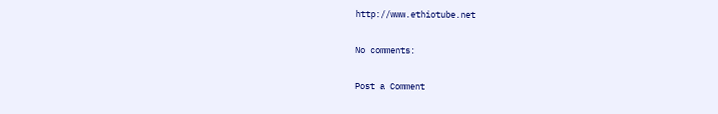http://www.ethiotube.net

No comments:

Post a Comment